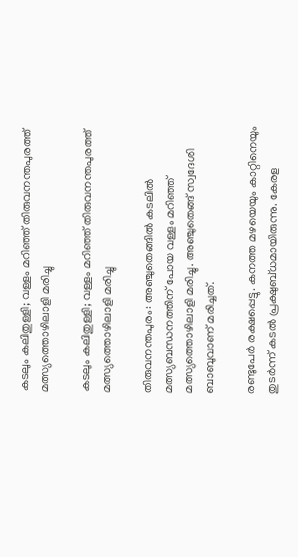കടലും കലിതുള്ളി; വള്ളം മറിഞ്ഞ് തിരുവനന്തപുരത്ത് മത്സ്യത്തൊഴിലാളി മരിച്ചു

കടലും കലിതുള്ളി; വള്ളം മറിഞ്ഞ് തിരുവനന്തപുരത്ത്  മത്സ്യത്തൊഴിലാളി മരിച്ചു

തിരുവനന്തപുരം: അഞ്ചുതെങ്ങില്‍ കടലില്‍ മത്സ്യബന്ധനത്തിന് പോയ വള്ളം മറിഞ്ഞ് മത്സ്യത്തൊഴിലാളി മരിച്ചു. അഞ്ചുതെങ്ങ് സ്വദേശി ബാബുവാണ് മരിച്ചത്.

രണ്ടുപേര്‍ രക്ഷപ്പെട്ടു. കനത്ത മഴയെയും കാറ്റിനെയും തുടര്‍ന്ന് കടല്‍ പ്രക്ഷുബ്ധമായിരുന്നു. കേരള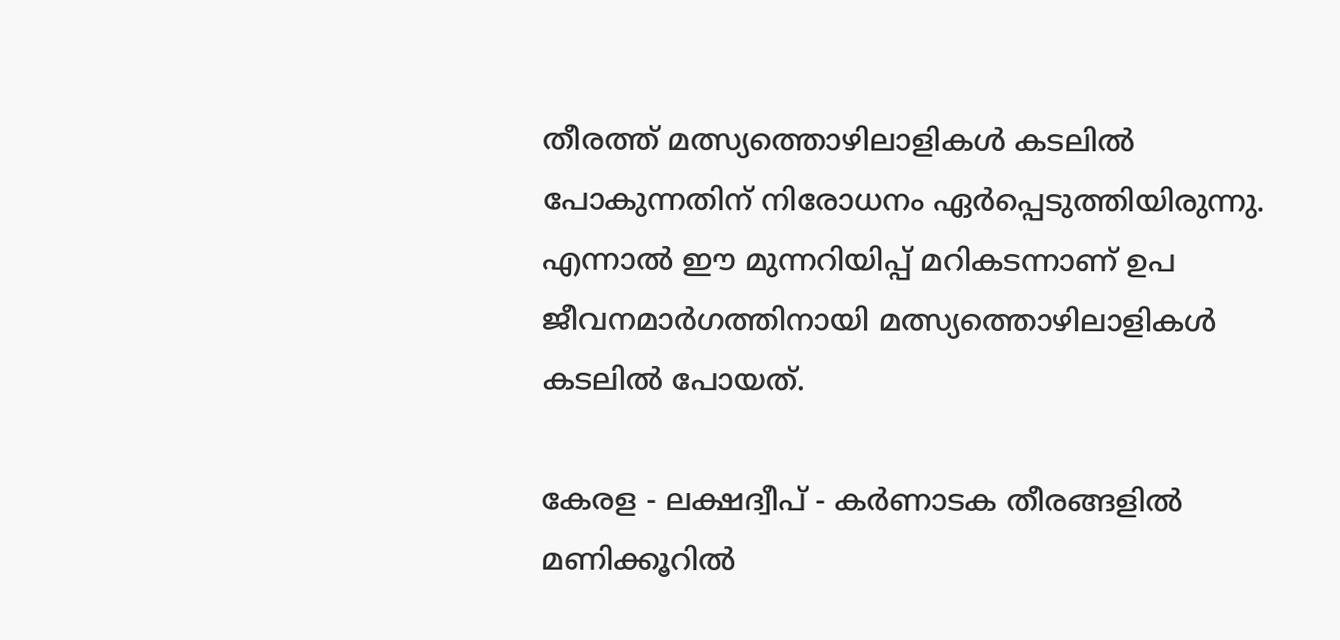തീരത്ത് മത്സ്യത്തൊഴിലാളികള്‍ കടലില്‍ പോകുന്നതിന് നിരോധനം ഏര്‍പ്പെടുത്തിയിരുന്നു. എന്നാൽ ഈ മുന്നറിയിപ്പ് മറികടന്നാണ് ഉപ ജീവനമാർഗത്തിനായി മത്സ്യത്തൊഴിലാളികൾ കടലിൽ പോയത്.

കേരള - ലക്ഷദ്വീപ് - കര്‍ണാടക തീരങ്ങളില്‍ മണിക്കൂറില്‍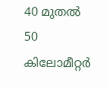40 മുതല്‍ 50 കിലോമീറ്റര്‍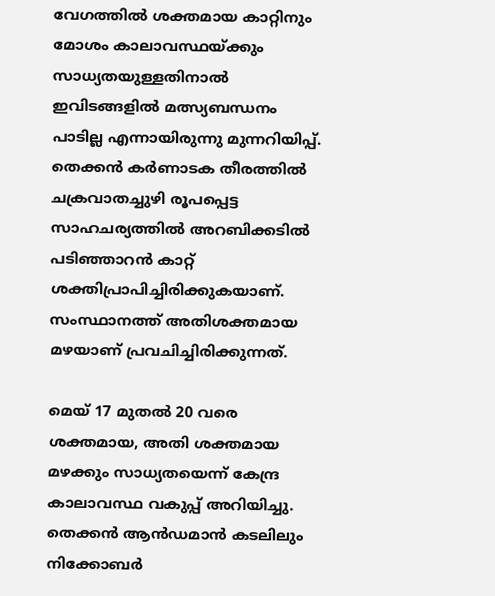വേഗത്തില്‍ ശക്തമായ കാറ്റിനും മോശം കാലാവസ്ഥയ്ക്കും സാധ്യതയുള്ളതിനാല്‍ ഇവിടങ്ങളില്‍ മത്സ്യബന്ധനം പാടില്ല എന്നായിരുന്നു മുന്നറിയിപ്പ്.
തെക്കന്‍ കര്‍ണാടക തീരത്തില്‍ ചക്രവാതച്ചുഴി രൂപപ്പെട്ട സാഹചര്യത്തില്‍ അറബിക്കടില്‍ പടിഞ്ഞാറന്‍ കാറ്റ് ശക്തിപ്രാപിച്ചിരിക്കുകയാണ്. സംസ്ഥാനത്ത് അതിശക്തമായ മഴയാണ് പ്രവചിച്ചിരിക്കുന്നത്.

മെയ് 17 മുതല്‍ 20 വരെ ശക്തമായ, അതി ശക്തമായ മഴക്കും സാധ്യതയെന്ന് കേന്ദ്ര കാലാവസ്ഥ വകുപ്പ് അറിയിച്ചു. തെക്കന്‍ ആന്‍ഡമാന്‍ കടലിലും നിക്കോബര്‍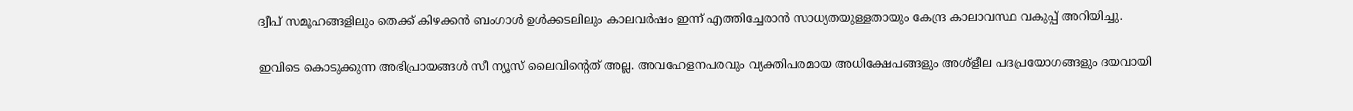ദ്വീപ് സമൂഹങ്ങളിലും തെക്ക് കിഴക്കന്‍ ബംഗാള്‍ ഉള്‍ക്കടലിലും കാലവര്‍ഷം ഇന്ന് എത്തിച്ചേരാന്‍ സാധ്യതയുള്ളതായും കേന്ദ്ര കാലാവസ്ഥ വകുപ്പ് അറിയിച്ചു.

ഇവിടെ കൊടുക്കുന്ന അഭിപ്രായങ്ങള്‍ സീ ന്യൂസ് ലൈവിന്റെത് അല്ല. അവഹേളനപരവും വ്യക്തിപരമായ അധിക്ഷേപങ്ങളും അശ്‌ളീല പദപ്രയോഗങ്ങളും ദയവായി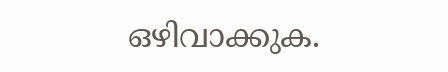ഒഴിവാക്കുക.